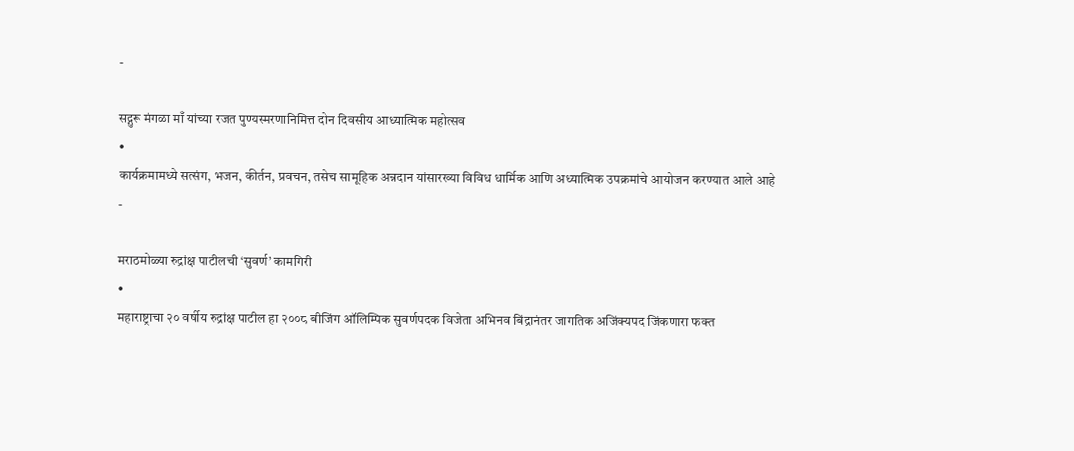-

सद्गुरू मंगळा माँ यांच्या रजत पुण्यस्मरणानिमित्त दोन दिवसीय आध्यात्मिक महोत्सव
•
कार्यक्रमामध्ये सत्संग, भजन, कीर्तन, प्रवचन, तसेच सामूहिक अन्नदान यांसारख्या विविध धार्मिक आणि अध्यात्मिक उपक्रमांचे आयोजन करण्यात आले आहे
-

मराठमोळ्या रुद्रांक्ष पाटीलची ‘सुवर्ण’ कामगिरी
•
महाराष्ट्राचा २० वर्षीय रुद्रांक्ष पाटील हा २००८ बीजिंग ऑलिम्पिक सुवर्णपदक विजेता अभिनव बिंद्रानंतर जागतिक अजिंक्यपद जिंकणारा फक्त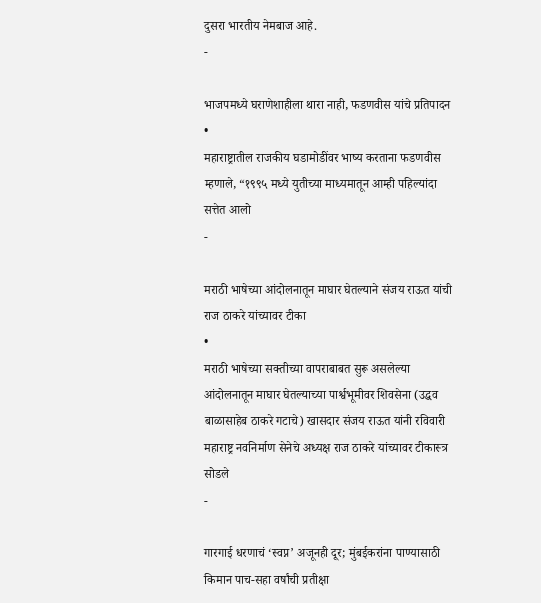दुसरा भारतीय नेमबाज आहे.
-

भाजपमध्ये घराणेशाहीला थारा नाही, फडणवीस यांचे प्रतिपादन
•
महाराष्ट्रातील राजकीय घडामोडींवर भाष्य करताना फडणवीस म्हणाले, “१९९५ मध्ये युतीच्या माध्यमातून आम्ही पहिल्यांदा सत्तेत आलो
-

मराठी भाषेच्या आंदोलनातून माघार घेतल्याने संजय राऊत यांची राज ठाकरे यांच्यावर टीका
•
मराठी भाषेच्या सक्तीच्या वापराबाबत सुरू असलेल्या आंदोलनातून माघार घेतल्याच्या पार्श्वभूमीवर शिवसेना (उद्धव बाळासाहेब ठाकरे गटाचे) खासदार संजय राऊत यांनी रविवारी महाराष्ट्र नवनिर्माण सेनेचे अध्यक्ष राज ठाकरे यांच्यावर टीकास्त्र सोडले
-

गारगाई धरणाचं ‘स्वप्न’ अजूनही दूर; मुंबईकरांना पाण्यासाठी किमान पाच-सहा वर्षांची प्रतीक्षा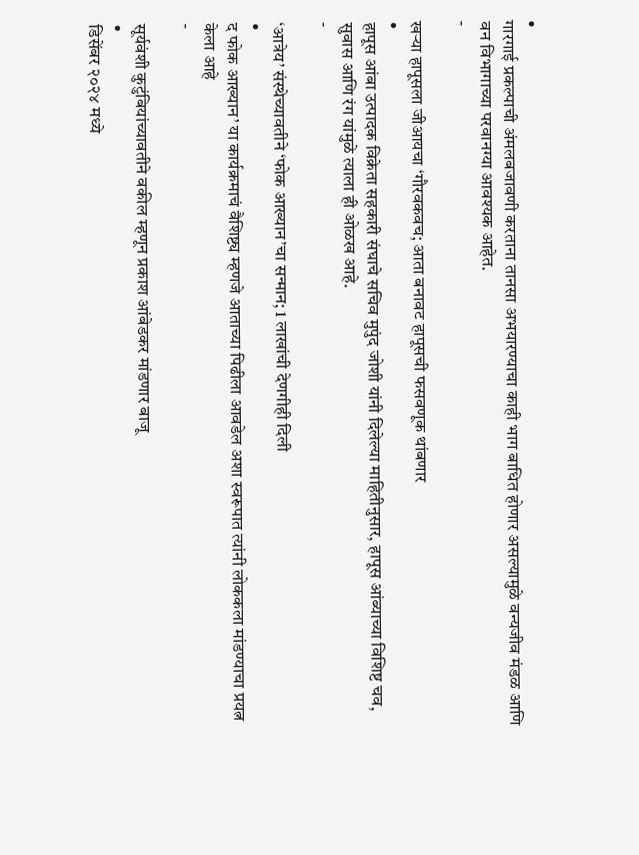•
गारगाई प्रकल्पाची अंमलबजावणी करताना तानसा अभयारण्याचा काही भाग बाधित होणार असल्यामुळे वन्यजीव मंडळ आणि वन विभागाच्या परवानग्या आवश्यक आहेत.
-

खऱ्या हापूसला जीआयचा ‘गौरवकवच; आता बनावट हापूसची फसवणूक थांबणार
•
हापूस आंबा उत्पादक विक्रेता सहकारी संघाचे सचिव मुपुंद जोशी यांनी दिलेल्या माहितीनुसार, हापूस आंब्याच्या विशिष्ट चव, सुवास आणि रंग यांमुळे त्याला ही ओळख आहे.
-

‘आत्रेय’ संस्थेच्यावतीने ‘फोक आख्यान’चा सन्मान; 1 लाखांची देणगीही दिली
•
द फोक आख्यान’ या कार्यक्रमाचं वैशिष्ट्य म्हणजे आताच्या पिढीला आवडेल अशा स्वरूपात त्यांनी लोककला मांडण्याचा प्रयत्न केला आहे
-

सूर्यवंशी कुटुंबियांच्यावतीने वकील म्हणून प्रकाश आंबेडकर मांडणार बाजू
•
डिसेंबर २०२४ मध्ये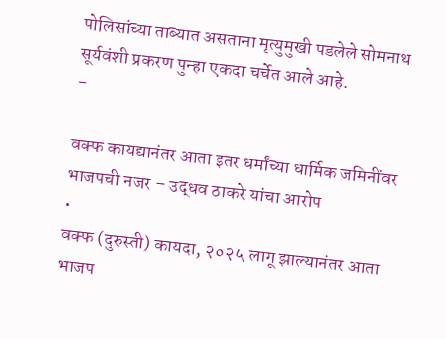पोलिसांच्या ताब्यात असताना मृत्युमुखी पडलेले सोमनाथ सूर्यवंशी प्रकरण पुन्हा एकदा चर्चेत आले आहे.
-

वक्फ कायद्यानंतर आता इतर धर्मांच्या धार्मिक जमिनींवर भाजपची नजर – उद्धव ठाकरे यांचा आरोप
•
वक्फ (दुरुस्ती) कायदा, २०२५ लागू झाल्यानंतर आता भाजप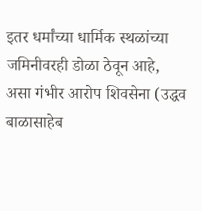इतर धर्मांच्या धार्मिक स्थळांच्या जमिनीवरही डोळा ठेवून आहे, असा गंभीर आरोप शिवसेना (उद्धव बाळासाहेब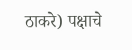ठाकरे) पक्षाचे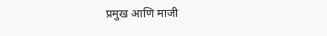प्रमुख आणि माजी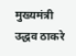मुख्यमंत्री उद्धव ठाकरे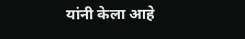यांनी केला आहे